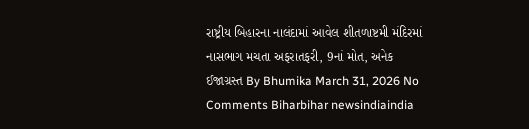રાષ્ટ્રીય બિહારના નાલંદામાં આવેલ શીતળાષ્ટમી મંદિરમાં નાસભાગ મચતા અફરાતફરી, 9નાં મોત, અનેક ઈજાગ્રસ્ત By Bhumika March 31, 2026 No Comments Biharbihar newsindiaindia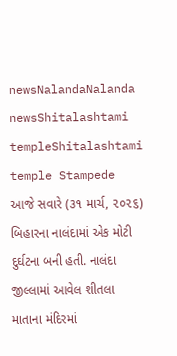newsNalandaNalanda newsShitalashtami templeShitalashtami temple Stampede આજે સવારે (૩૧ માર્ચ, ૨૦૨૬) બિહારના નાલંદામાં એક મોટી દુર્ઘટના બની હતી. નાલંદા જીલ્લામાં આવેલ શીતલા માતાના મંદિરમાં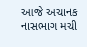આજે અચાનક નાસભાગ મચી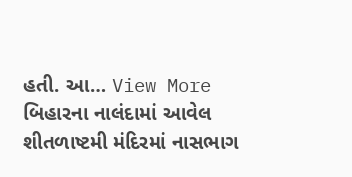હતી. આ… View More બિહારના નાલંદામાં આવેલ શીતળાષ્ટમી મંદિરમાં નાસભાગ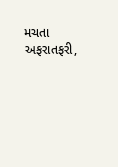મચતા અફરાતફરી,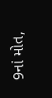9નાં મોત,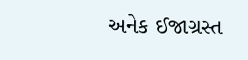અનેક ઈજાગ્રસ્ત